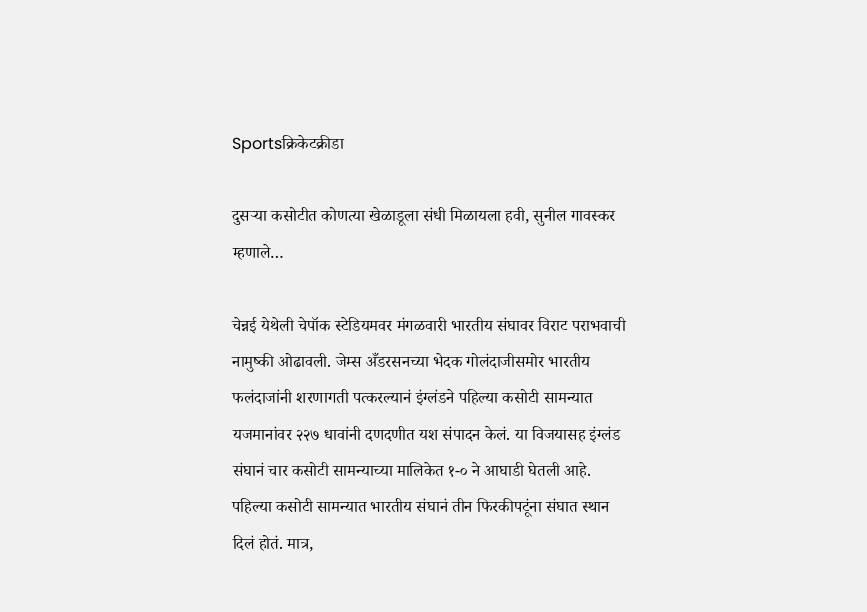Sportsक्रिकेटक्रीडा

दुसऱ्या कसोटीत कोणत्या खेळाडूला संधी मिळायला हवी, सुनील गावस्कर म्हणाले…

चेन्नई येथेली चेपॉक स्टेडियमवर मंगळवारी भारतीय संघावर विराट पराभवाची नामुष्की ओढावली. जेम्स अँडरसनच्या भेदक गोलंदाजीसमोर भारतीय फलंदाजांनी शरणागती पत्करल्यानं इंग्लंडने पहिल्या कसोटी सामन्यात यजमानांवर २२७ धावांनी दणदणीत यश संपादन केलं. या विजयासह इंग्लंड संघानं चार कसोटी सामन्याच्या मालिकेत १-० ने आघाडी घेतली आहे. पहिल्या कसोटी सामन्यात भारतीय संघानं तीन फिरकीपटूंना संघात स्थान दिलं होतं. मात्र,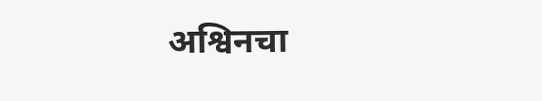अश्विनचा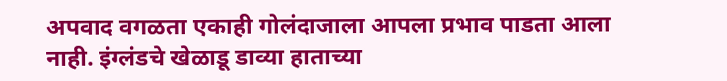अपवाद वगळता एकाही गोलंदाजाला आपला प्रभाव पाडता आला नाही. इंग्लंडचे खेळाडू डाव्या हाताच्या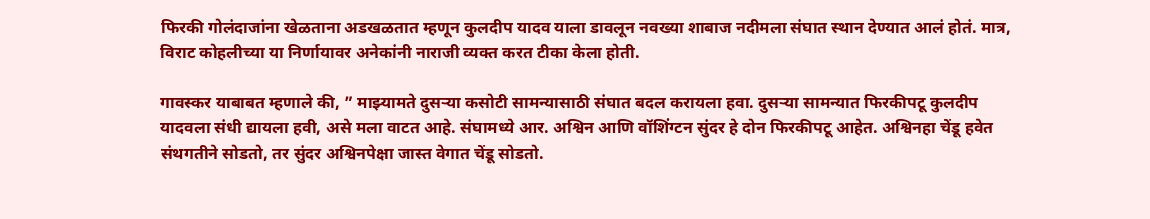फिरकी गोलंदाजांना खेळताना अडखळतात म्हणून कुलदीप यादव याला डावलून नवख्या शाबाज नदीमला संघात स्थान देण्यात आलं होतं. मात्र, विराट कोहलीच्या या निर्णायावर अनेकांनी नाराजी व्यक्त करत टीका केला होती.

गावस्कर याबाबत म्हणाले की, ” माझ्यामते दुसऱ्या कसोटी सामन्यासाठी संघात बदल करायला हवा. दुसऱ्या सामन्यात फिरकीपटू कुलदीप यादवला संधी द्यायला हवी, असे मला वाटत आहे. संघामध्ये आर. अश्विन आणि वॉशिंग्टन सुंदर हे दोन फिरकीपटू आहेत. अश्विनहा चेंडू हवेत संथगतीने सोडतो, तर सुंदर अश्विनपेक्षा जास्त वेगात चेंडू सोडतो.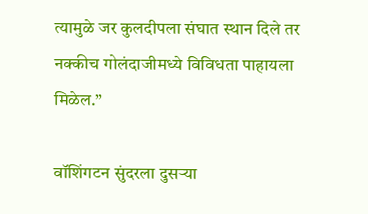त्यामुळे जर कुलदीपला संघात स्थान दिले तर नक्कीच गोलंदाजीमध्ये विविधता पाहायला मिळेल.”

वॉशिंगटन सुंदरला दुसऱ्या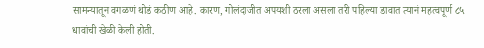सामन्यातून वगळणं थोडं कठीण आहे. कारण, गोलंदाजीत अपयशी ठरला असला तरी पहिल्या डावात त्यानं महत्वपूर्ण ८५ धावांची खेळी केली होती.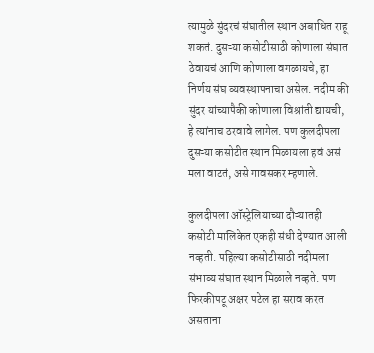त्यामुळे सुंदरचं संघातील स्थान अबाधित राहू शकतं. दुसऱ्या कसोटीसाठी कोणाला संघात ठेवायचं आणि कोणाला वगळायचे, हा निर्णय संघ व्यवस्थापनाचा असेल. नदीम की सुंदर यांच्यापैकी कोणाला विश्रांती द्यायची, हे त्यांनाच ठरवावे लागेल. पण कुलदीपला दुसऱ्या कसोटीत स्थान मिळायला हवं असं मला वाटतं, असे गावसकर म्हणाले.

कुलदीपला ऑस्ट्रेलियाच्या दौऱ्यातही कसोटी मालिकेत एकही संधी देण्यात आली नव्हती. पहिल्या कसोटीसाठी नदीमला संभाव्य संघात स्थान मिळाले नव्हते. पण फिरकीपटू अक्षर पटेल हा सराव करत असताना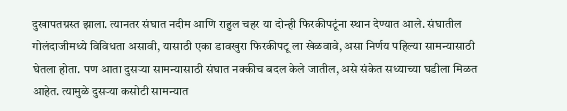दुखापतग्रस्त झाला. त्यानतर संघात नदीम आणि राहुल चहर या दोन्ही फिरकीपटूंना स्थान देण्यात आले. संघातील गोलंदाजीमध्ये विविधता असावी, यासाठी एका डावखुरा फिरकीपटू ला खेळवावे, असा निर्णय पहिल्या सामन्यासाठी घेतला होता. पण आता दुसऱ्या सामन्यासाठी संघात नक्कीच बदल केले जातील, असे संकेत सध्याच्या घडीला मिळत आहेत. त्यामुळे दुसऱ्या कसोटी सामन्यात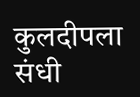कुलदीपला संधी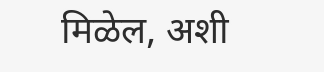मिळेल, अशी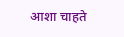आशा चाहते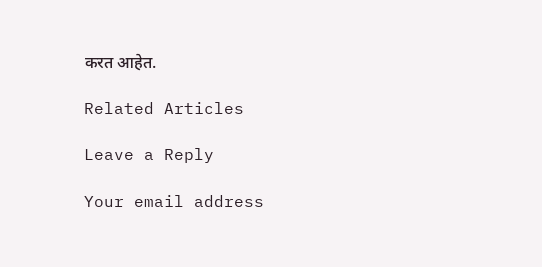करत आहेत.

Related Articles

Leave a Reply

Your email address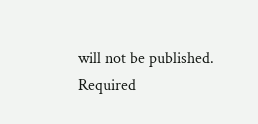will not be published. Required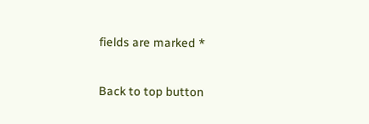fields are marked *

Back to top button